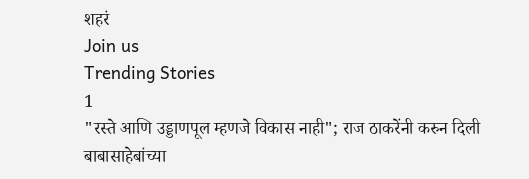शहरं
Join us
Trending Stories
1
"रस्ते आणि उड्डाणपूल म्हणजे विकास नाही"; राज ठाकरेंनी करुन दिली बाबासाहेबांच्या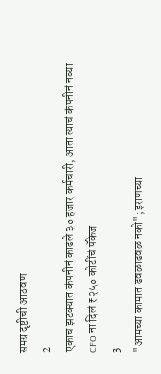समग्र दृष्टीची आठवण
2
एकाच झटक्यात कंपनीनं काढले ३० हजार कर्मचारी, आता त्याचं कंपनीनं नव्या CFO ना दिलं ₹२५० कोटींचं पॅकेज
3
"आमच्या कामात ढवळाढवळ नको"; इराणच्या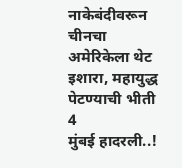नाकेबंदीवरून चीनचा अमेरिकेला थेट इशारा, महायुद्ध पेटण्याची भीती
4
मुंबई हादरली..!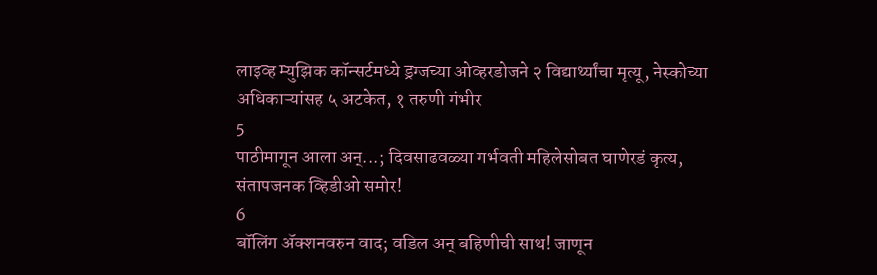लाइव्ह म्युझिक कॉन्सर्टमध्ये ड्रग्जच्या ओव्हरडोजने २ विद्यार्थ्यांचा मृत्यू, नेस्कोच्या अधिकाऱ्यांसह ५ अटकेत, १ तरुणी गंभीर
5
पाठीमागून आला अन्...; दिवसाढवळ्या गर्भवती महिलेसोबत घाणेरडं कृत्य, संतापजनक व्हिडीओ समोर!
6
बॉलिंग ॲक्शनवरुन वाद; वडिल अन् बहिणीची साथ! जाणून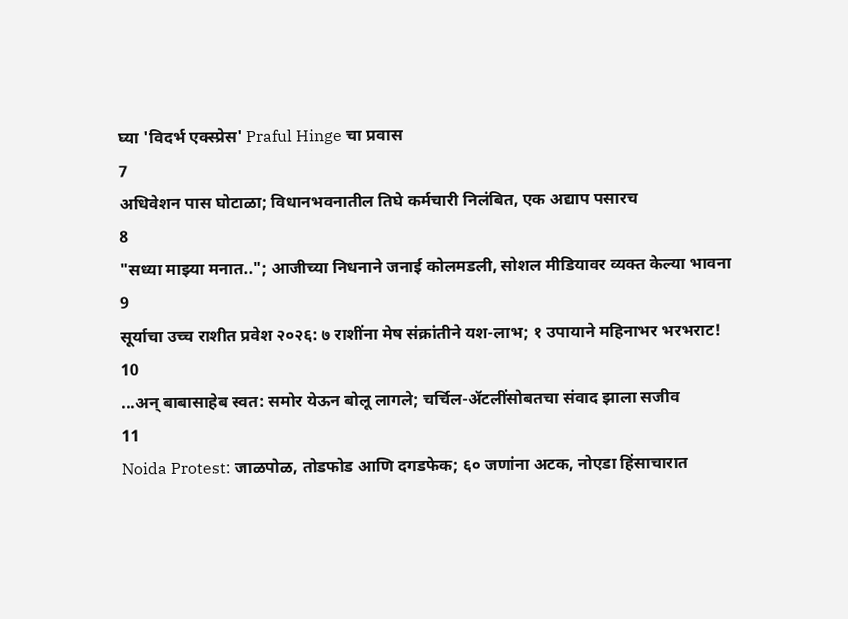घ्या 'विदर्भ एक्स्प्रेस' Praful Hinge चा प्रवास
7
अधिवेशन पास घोटाळा; विधानभवनातील तिघे कर्मचारी निलंबित, एक अद्याप पसारच
8
"सध्या माझ्या मनात.."; आजीच्या निधनाने जनाई कोलमडली, सोशल मीडियावर व्यक्त केल्या भावना
9
सूर्याचा उच्च राशीत प्रवेश २०२६: ७ राशींना मेष संक्रांतीने यश-लाभ; १ उपायाने महिनाभर भरभराट!
10
...अन् बाबासाहेब स्वत: समोर येऊन बोलू लागले; चर्चिल-ॲटलींसोबतचा संवाद झाला सजीव
11
Noida Protest: जाळपोळ, तोडफोड आणि दगडफेक; ६० जणांना अटक, नोएडा हिंसाचारात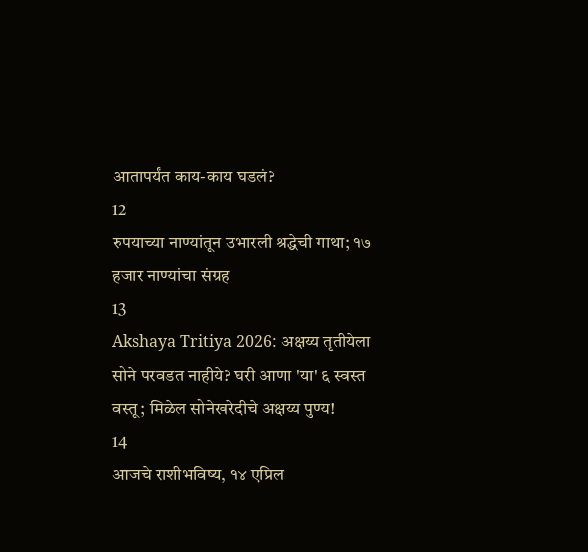आतापर्यंत काय-काय घडलं?
12
रुपयाच्या नाण्यांतून उभारली श्रद्धेची गाथा; १७ हजार नाण्यांचा संग्रह
13
Akshaya Tritiya 2026: अक्षय्य तृतीयेला सोने परवडत नाहीये? घरी आणा 'या' ६ स्वस्त वस्तू; मिळेल सोनेखरेदीचे अक्षय्य पुण्य!
14
आजचे राशीभविष्य, १४ एप्रिल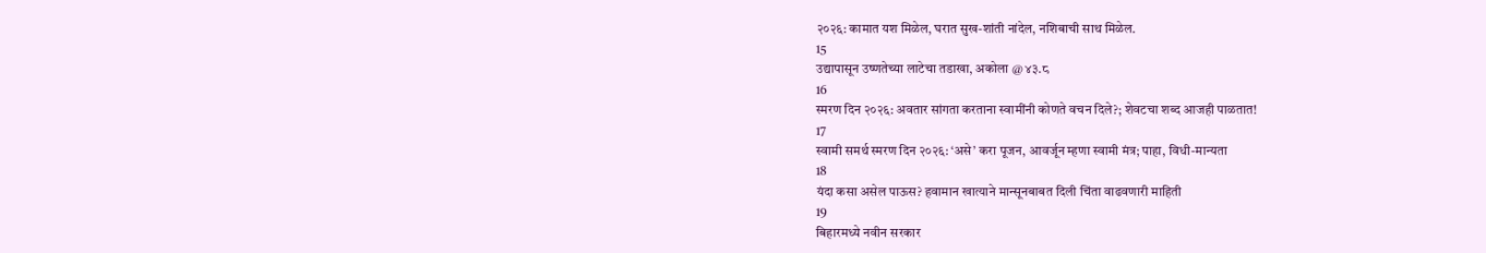२०२६: कामात यश मिळेल, घरात सुख-शांती नांदेल, नशिबाची साथ मिळेल.
15
उद्यापासून उष्णतेच्या लाटेचा तडाखा, अकोला @ ४३.८
16
स्मरण दिन २०२६: अवतार सांगता करताना स्वामींनी कोणते वचन दिले?; शेवटचा शब्द आजही पाळतात!
17
स्वामी समर्थ स्मरण दिन २०२६: ‘असे’ करा पूजन, आवर्जून म्हणा स्वामी मंत्र; पाहा, विधी-मान्यता
18
यंदा कसा असेल पाऊस? हवामान खात्याने मान्सूनबाबत दिली चिंता वाढवणारी माहिती
19
बिहारमध्ये नवीन सरकार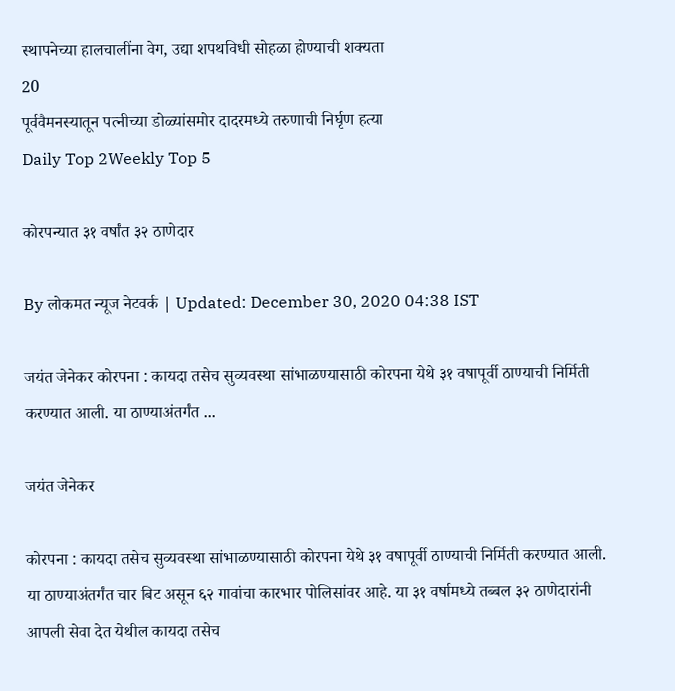स्थापनेच्या हालचालींना वेग, उद्या शपथविधी सोहळा होण्याची शक्यता
20
पूर्ववैमनस्यातून पत्नीच्या डोळ्यांसमोर दादरमध्ये तरुणाची निर्घृण हत्या
Daily Top 2Weekly Top 5

कोरपन्यात ३१ वर्षांत ३२ ठाणेदार

By लोकमत न्यूज नेटवर्क | Updated: December 30, 2020 04:38 IST

जयंत जेनेकर कोरपना : कायदा तसेच सुव्यवस्था सांभाळण्यासाठी कोरपना येथे ३१ वषापूर्वी ठाण्याची निर्मिती करण्यात आली. या ठाण्याअंतर्गंत ...

जयंत जेनेकर

कोरपना : कायदा तसेच सुव्यवस्था सांभाळण्यासाठी कोरपना येथे ३१ वषापूर्वी ठाण्याची निर्मिती करण्यात आली. या ठाण्याअंतर्गंत चार बिट असून ६२ गावांचा कारभार पोलिसांवर आहे. या ३१ वर्षामध्ये तब्बल ३२ ठाणेदारांनी आपली सेवा देत येथील कायदा तसेच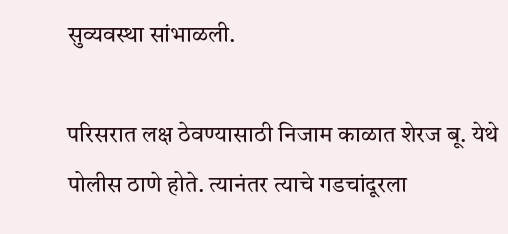सुव्यवस्था सांभाळली.

परिसरात लक्ष ठेवण्यासाठी निजाम काळात शेरज बू. येथे पोलीस ठाणे होते. त्यानंतर त्याचे गडचांदूरला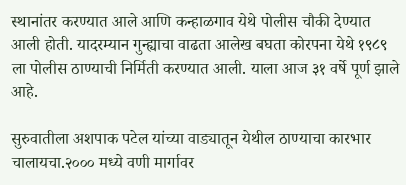स्थानांतर करण्यात आले आणि कन्हाळगाव येथे पोलीस चौकी देण्यात आली होती. यादरम्यान गुन्ह्याचा वाढता आलेख बघता कोरपना येथे १९८९ ला पोलीस ठाण्याची निर्मिती करण्यात आली. याला आज ३१ वर्षे पूर्ण झाले आहे.

सुरुवातीला अशपाक पटेल यांच्या वाड्यातून येथील ठाण्याचा कारभार चालायचा.२००० मध्ये वणी मार्गावर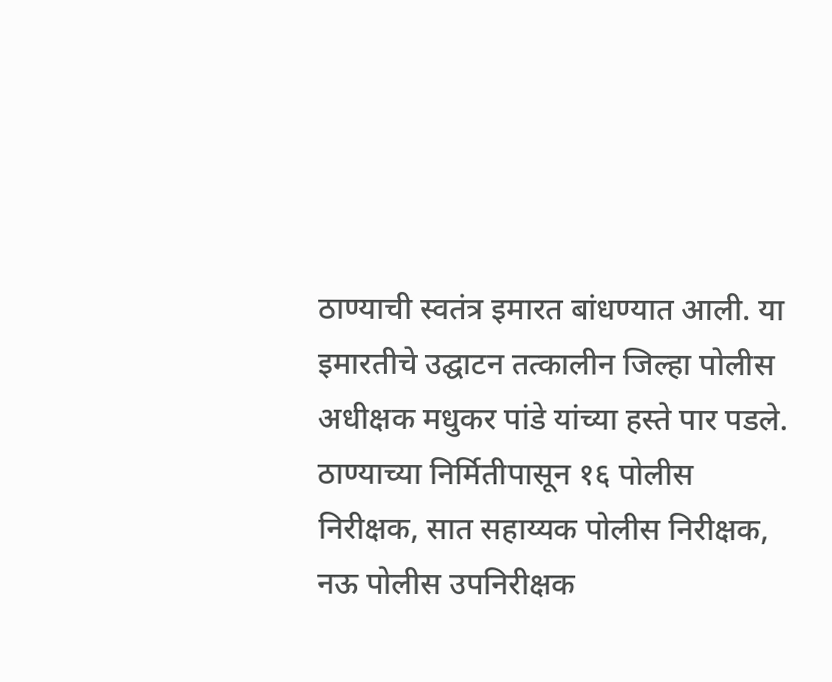ठाण्याची स्वतंत्र इमारत बांधण्यात आली. या इमारतीचे उद्घाटन तत्कालीन जिल्हा पोलीस अधीक्षक मधुकर पांडे यांच्या हस्ते पार पडले. ठाण्याच्या निर्मितीपासून १६ पोलीस निरीक्षक, सात सहाय्यक पोलीस निरीक्षक, नऊ पोलीस उपनिरीक्षक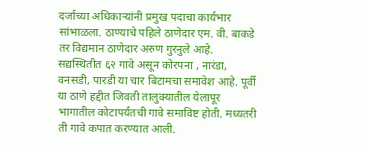दर्जाच्या अधिकाऱ्यांनी प्रमुख पदाचा कार्यभार सांभाळला. ठाण्याचे पहिले ठाणेदार एम. वी. बाकडे तर विद्यमान ठाणेदार अरुण गुरनुले आहे. सद्यस्थितीत ६२ गावे असून कोरपना , नारंडा, वनसडी, पारडी या चार बिटामचा समावेश आहे. पूर्वी या ठाणे हद्दीत जिवती तालुक्यातील येलापूर भागातील कोटापर्यंतची गावे समाविष्ट होती. मध्यतरी ती गावे कपात करण्यात आली.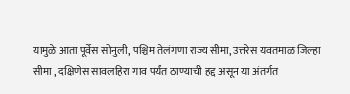यामुळे आता पूर्वेस सोनुली, पश्चिम तेलंगणा राज्य सीमा, उत्तरेस यवतमाळ जिल्हा सीमा , दक्षिणेस सावलहिरा गाव पर्यंत ठाण्याची हद्द असून या अंतर्गत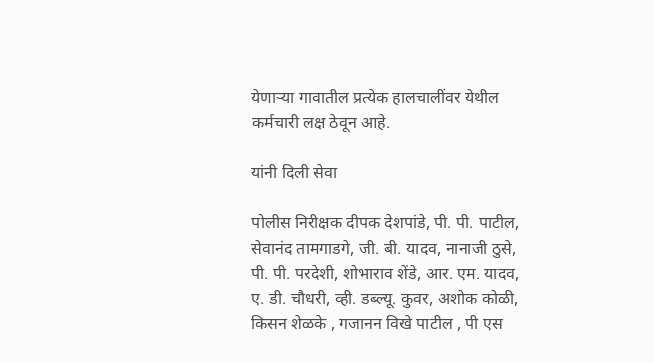येणाऱ्या गावातील प्रत्येक हालचालींवर येथील कर्मचारी लक्ष ठेवून आहे.

यांनी दिली सेवा

पोलीस निरीक्षक दीपक देशपांडे, पी. पी. पाटील, सेवानंद तामगाडगे, जी. बी. यादव, नानाजी ठुसे, पी. पी. परदेशी, शोभाराव शेंडे, आर. एम. यादव, ए. डी. चौधरी, व्ही. डब्ल्यू. कुवर, अशोक कोळी, किसन शेळके , गजानन विखे पाटील , पी एस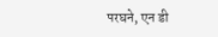परघने, एन डी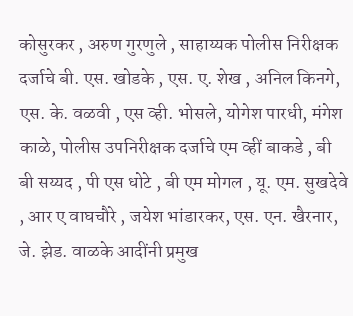कोसुरकर , अरुण गुरणुले , साहाय्यक पोलीस निरीक्षक दर्जाचे बी. एस. खोडके , एस. ए. शेख , अनिल किनगे, एस. के. वळवी , एस व्ही. भोसले, योगेश पारधी, मंगेश काळे, पोलीस उपनिरीक्षक दर्जाचे एम व्हीं बाकडे , बी बी सय्यद , पी एस धोटे , बी एम मोगल , यू. एम. सुखदेवे , आर ए वाघचौरे , जयेश भांडारकर, एस. एन. खैरनार, जे. झेड. वाळके आदींनी प्रमुख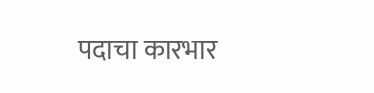पदाचा कारभार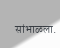सांभाळला.